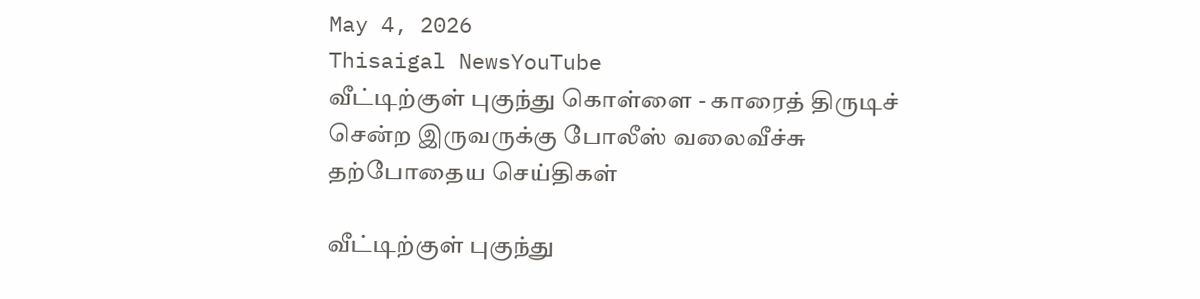May 4, 2026
Thisaigal NewsYouTube
வீட்டிற்குள் புகுந்து கொள்ளை - காரைத் திருடிச் சென்ற இருவருக்கு போலீஸ் வலைவீச்சு
தற்போதைய செய்திகள்

வீட்டிற்குள் புகுந்து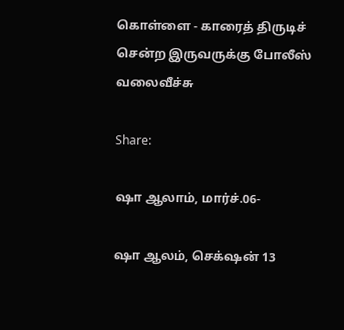கொள்ளை - காரைத் திருடிச் சென்ற இருவருக்கு போலீஸ் வலைவீச்சு

Share:

ஷா ஆலாம், மார்ச்.06-

ஷா ஆலம், செக்‌ஷன் 13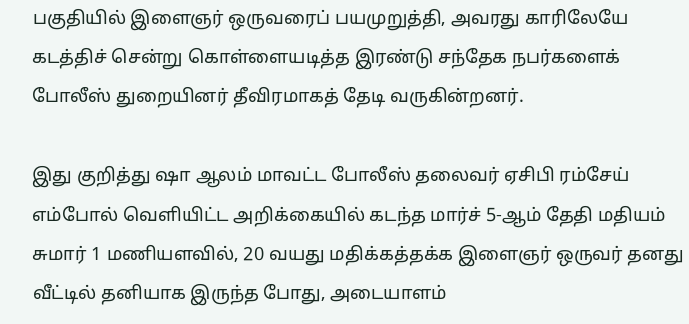பகுதியில் இளைஞர் ஒருவரைப் பயமுறுத்தி, அவரது காரிலேயே கடத்திச் சென்று கொள்ளையடித்த இரண்டு சந்தேக நபர்களைக் போலீஸ் துறையினர் தீவிரமாகத் தேடி வருகின்றனர்.

இது குறித்து ஷா ஆலம் மாவட்ட போலீஸ் தலைவர் ஏசிபி ரம்சேய் எம்போல் வெளியிட்ட அறிக்கையில் கடந்த மார்ச் 5-ஆம் தேதி மதியம் சுமார் 1 மணியளவில், 20 வயது மதிக்கத்தக்க இளைஞர் ஒருவர் தனது வீட்டில் தனியாக இருந்த போது, அடையாளம்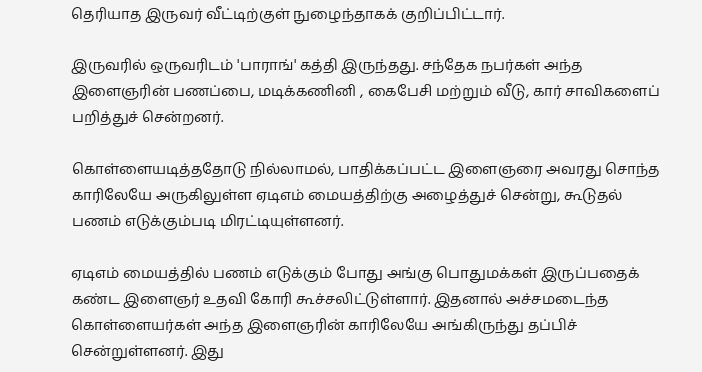தெரியாத இருவர் வீட்டிற்குள் நுழைந்தாகக் குறிப்பிட்டார்.

இருவரில் ஒருவரிடம் 'பாராங்' கத்தி இருந்தது. சந்தேக நபர்கள் அந்த இளைஞரின் பணப்பை, மடிக்கணினி , கைபேசி மற்றும் வீடு, கார் சாவிகளைப் பறித்துச் சென்றனர்.

கொள்ளையடித்ததோடு நில்லாமல், பாதிக்கப்பட்ட இளைஞரை அவரது சொந்த காரிலேயே அருகிலுள்ள ஏடிஎம் மையத்திற்கு அழைத்துச் சென்று, கூடுதல் பணம் எடுக்கும்படி மிரட்டியுள்ளனர்.

ஏடிஎம் மையத்தில் பணம் எடுக்கும் போது அங்கு பொதுமக்கள் இருப்பதைக் கண்ட இளைஞர் உதவி கோரி கூச்சலிட்டுள்ளார். இதனால் அச்சமடைந்த கொள்ளையர்கள் அந்த இளைஞரின் காரிலேயே அங்கிருந்து தப்பிச் சென்றுள்ளனர். இது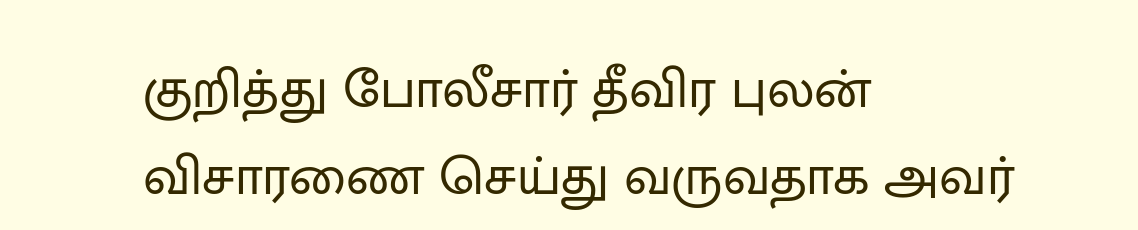குறித்து போலீசார் தீவிர புலன் விசாரணை செய்து வருவதாக அவர்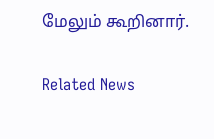மேலும் கூறினார்.

Related News